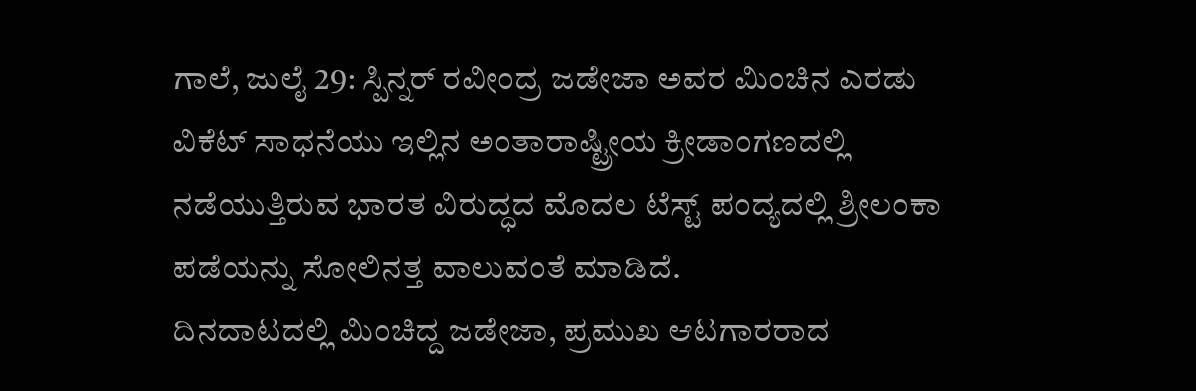ಗಾಲೆ, ಜುಲೈ 29: ಸ್ಪಿನ್ನರ್ ರವೀಂದ್ರ ಜಡೇಜಾ ಅವರ ಮಿಂಚಿನ ಎರಡು ವಿಕೆಟ್ ಸಾಧನೆಯು ಇಲ್ಲಿನ ಅಂತಾರಾಷ್ಟ್ರೀಯ ಕ್ರೀಡಾಂಗಣದಲ್ಲಿ ನಡೆಯುತ್ತಿರುವ ಭಾರತ ವಿರುದ್ಧದ ಮೊದಲ ಟೆಸ್ಟ್ ಪಂದ್ಯದಲ್ಲಿ ಶ್ರೀಲಂಕಾ ಪಡೆಯನ್ನು ಸೋಲಿನತ್ತ ವಾಲುವಂತೆ ಮಾಡಿದೆ.
ದಿನದಾಟದಲ್ಲಿ ಮಿಂಚಿದ್ದ ಜಡೇಜಾ, ಪ್ರಮುಖ ಆಟಗಾರರಾದ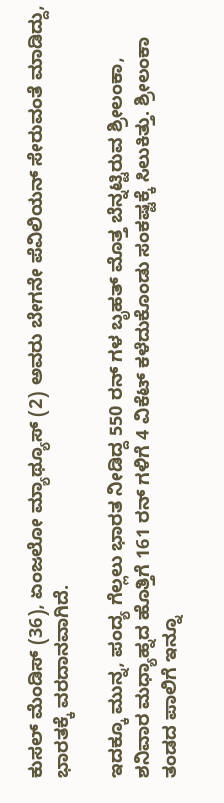ಕುಸಲ್ ಮೆಂಡಿಸ್ (36), ಏಂಜಲೋ ಮ್ಯಾಥ್ಯೂಸ್ (2) ಅವರು ಬೇಗನೇ ಪೆವಿಲಿಯನ್ ಸೇರುವಂತೆ ಮಾಡಿದ್ದು, ಭಾರತಕ್ಕೆ ವರದಾನವಾಗಿದೆ.

ಇದಕ್ಕೂ ಮುನ್ನ, ಪಂದ್ಯ ಗೆಲ್ಲಲು ಭಾರತ ನೀಡಿದ್ದ 550 ರನ್ ಗಳ ಬೃಹತ್ ಮೊತ್ತ ಬೆನ್ನಟ್ಟಿರುವ ಶ್ರೀಲಂಕಾ, ಶನಿವಾರ ಮಧ್ಯಾಹ್ನದ ಹೊತ್ತಿಗೆ 161 ರನ್ ಗಳಿಗೆ 4 ವಿಕೆಟ್ ಕಳೆದುಕೊಂಡು ಸಂಕಷ್ಟಕ್ಕೆ ಸಿಲುಕಿತ್ತು. ಶ್ರೀಲಂಕಾ ತಂಡದ ಪಾಲಿಗೆ ಇನ್ನೂ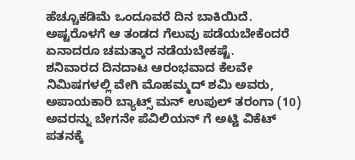ಹೆಚ್ಚೂಕಡಿಮೆ ಒಂದೂವರೆ ದಿನ ಬಾಕಿಯಿದೆ. ಅಷ್ಟರೊಳಗೆ ಆ ತಂಡದ ಗೆಲುವು ಪಡೆಯಬೇಕೆಂದರೆ ಏನಾದರೂ ಚಮತ್ಕಾರ ನಡೆಯಬೇಕಷ್ಟೆ.
ಶನಿವಾರದ ದಿನದಾಟ ಆರಂಭವಾದ ಕೆಲವೇ ನಿಮಿಷಗಳಲ್ಲಿ ವೇಗಿ ಮೊಹಮ್ಮದ್ ಶಮಿ ಅವರು, ಅಪಾಯಕಾರಿ ಬ್ಯಾಟ್ಸ್ ಮನ್ ಉಪುಲ್ ತರಂಗಾ (10) ಅವರನ್ನು ಬೇಗನೇ ಪೆವಿಲಿಯನ್ ಗೆ ಅಟ್ಟಿ ವಿಕೆಟ್ ಪತನಕ್ಕೆ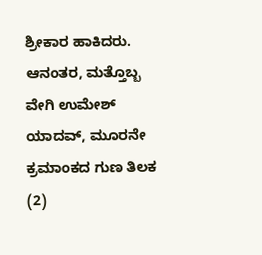ಶ್ರೀಕಾರ ಹಾಕಿದರು. ಆನಂತರ, ಮತ್ತೊಬ್ಬ ವೇಗಿ ಉಮೇಶ್ ಯಾದವ್, ಮೂರನೇ ಕ್ರಮಾಂಕದ ಗುಣ ತಿಲಕ (2)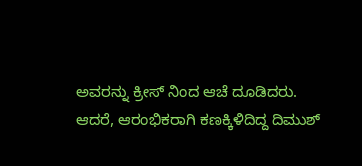ಅವರನ್ನು ಕ್ರೀಸ್ ನಿಂದ ಆಚೆ ದೂಡಿದರು.
ಆದರೆ, ಆರಂಭಿಕರಾಗಿ ಕಣಕ್ಕಿಳಿದಿದ್ದ ದಿಮುಶ್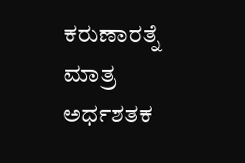ಕರುಣಾರತ್ನೆ ಮಾತ್ರ ಅರ್ಧಶತಕ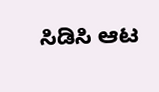ಸಿಡಿಸಿ ಆಟ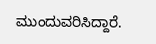ಮುಂದುವರಿಸಿದ್ದಾರೆ.